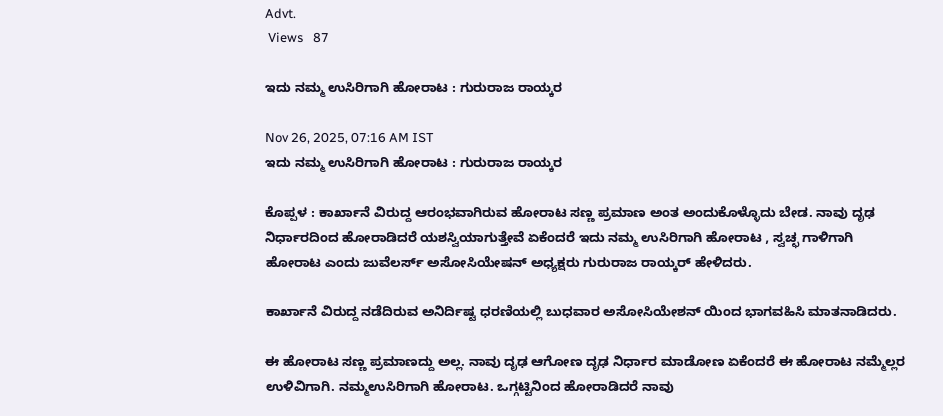Advt.
 Views   87

ಇದು ನಮ್ಮ ಉಸಿರಿಗಾಗಿ ಹೋರಾಟ : ಗುರುರಾಜ ರಾಯ್ಕರ

Nov 26, 2025, 07:16 AM IST
ಇದು ನಮ್ಮ ಉಸಿರಿಗಾಗಿ ಹೋರಾಟ : ಗುರುರಾಜ ರಾಯ್ಕರ

ಕೊಪ್ಪಳ : ಕಾರ್ಖಾನೆ ವಿರುದ್ದ ಆರಂಭವಾಗಿರುವ ಹೋರಾಟ ಸಣ್ಣ ಪ್ರಮಾಣ ಅಂತ ಅಂದುಕೊಳ್ಳೊದು ಬೇಡ. ನಾವು ದೃಢ ನಿರ್ಧಾರದಿಂದ ಹೋರಾಡಿದರೆ ಯಶಸ್ವಿಯಾಗುತ್ತೇವೆ ಏಕೆಂದರೆ ಇದು ನಮ್ಮ ಉಸಿರಿಗಾಗಿ ಹೋರಾಟ , ಸ್ವಚ್ಛ ಗಾಳಿಗಾಗಿ ಹೋರಾಟ ಎಂದು ಜುವೆಲರ್ಸ್ ಅಸೋಸಿಯೇಷನ್ ಅಧ್ಯಕ್ಷರು ಗುರುರಾಜ ರಾಯ್ಕರ್ ಹೇಳಿದರು.

ಕಾರ್ಖಾನೆ ವಿರುದ್ದ ನಡೆದಿರುವ ಅನಿರ್ದಿಷ್ಟ ಧರಣಿಯಲ್ಲಿ ಬುಧವಾರ ಅಸೋಸಿಯೇಶನ್ ಯಿಂದ ಭಾಗವಹಿಸಿ ಮಾತನಾಡಿದರು.

ಈ ಹೋರಾಟ ಸಣ್ಣ ಪ್ರಮಾಣದ್ದು ಅಲ್ಲ. ನಾವು ದೃಢ ಆಗೋಣ ದೃಢ ನಿರ್ಧಾರ ಮಾಡೋಣ ಏಕೆಂದರೆ ಈ ಹೋರಾಟ ನಮ್ಮೆಲ್ಲರ ಉಳಿವಿಗಾಗಿ. ನಮ್ಮ‌ಉಸಿರಿಗಾಗಿ ಹೋರಾಟ. ಒಗ್ಗಟ್ಟಿನಿಂದ ಹೋರಾಡಿದರೆ ನಾವು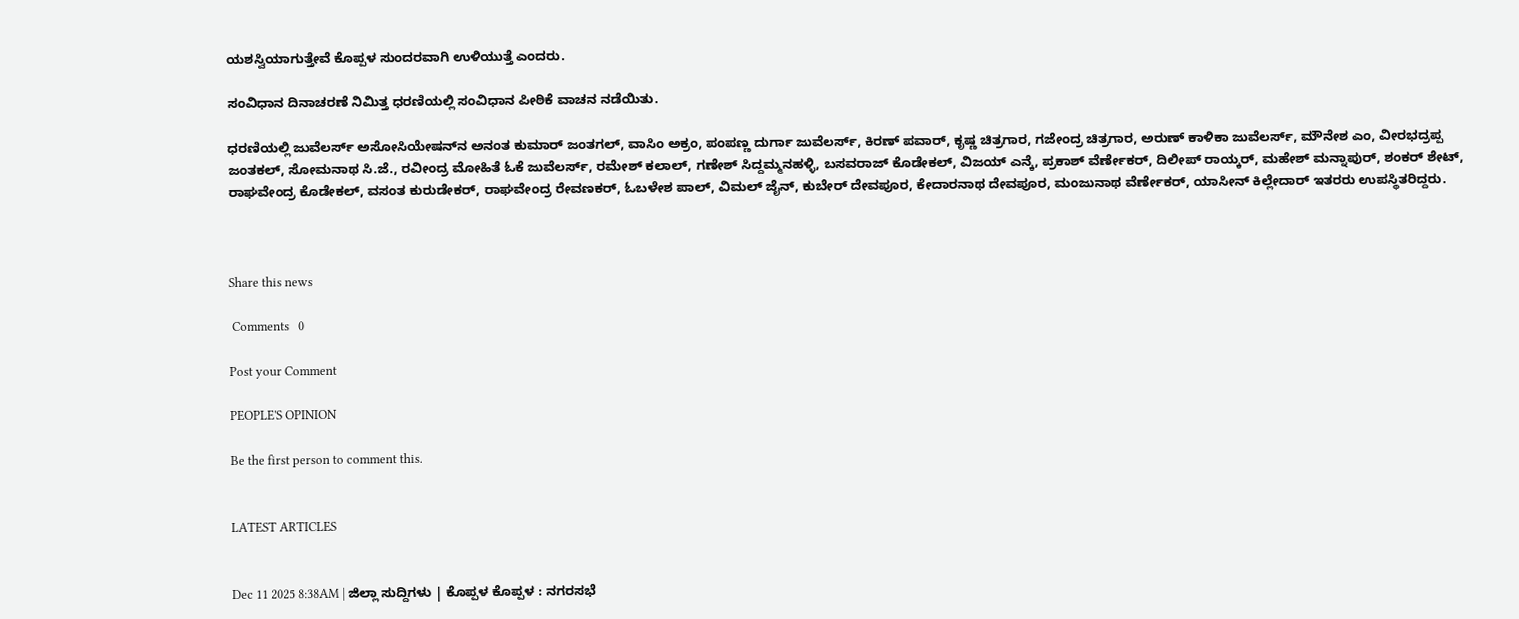ಯಶಸ್ವಿಯಾಗುತ್ತೇವೆ ಕೊಪ್ಪಳ ಸುಂದರವಾಗಿ ಉಳಿಯುತ್ತೆ ಎಂದರು.

ಸಂವಿಧಾನ ದಿನಾಚರಣೆ ನಿಮಿತ್ತ ಧರಣಿಯಲ್ಲಿ ಸಂವಿಧಾನ ಪೀಠಿಕೆ ವಾಚನ ನಡೆಯಿತು.

ಧರಣಿಯಲ್ಲಿ ಜುವೆಲರ್ಸ್ ಅಸೋಸಿಯೇಷನ್‌ನ ಅನಂತ ಕುಮಾರ್ ಜಂತಗಲ್, ವಾಸಿಂ ಅಕ್ರಂ, ಪಂಪಣ್ಣ ದುರ್ಗಾ ಜುವೆಲರ್ಸ್, ಕಿರಣ್ ಪವಾರ್, ಕೃಷ್ಣ ಚಿತ್ರಗಾರ, ಗಜೇಂದ್ರ ಚಿತ್ರಗಾರ, ಅರುಣ್ ಕಾಳಿಕಾ ಜುವೆಲರ್ಸ್, ಮೌನೇಶ ಎಂ, ವೀರಭದ್ರಪ್ಪ ಜಂತಕಲ್, ಸೋಮನಾಥ ಸಿ.ಜೆ., ರವೀಂದ್ರ ಮೋಹಿತೆ ಓಕೆ ಜುವೆಲರ್ಸ್, ರಮೇಶ್ ಕಲಾಲ್, ಗಣೇಶ್ ಸಿದ್ದಮ್ಮನಹಳ್ಳಿ, ಬಸವರಾಜ್ ಕೊಡೇಕಲ್, ವಿಜಯ್ ಎನ್ಕೆ, ಪ್ರಕಾಶ್ ವೆರ್ಣೇಕರ್, ದಿಲೀಪ್ ರಾಯ್ಕರ್, ಮಹೇಶ್ ಮನ್ನಾಪುರ್, ಶಂಕರ್ ಶೇಟ್, ರಾಘವೇಂದ್ರ ಕೊಡೇಕಲ್, ವಸಂತ ಕುರುಡೇಕರ್, ರಾಘವೇಂದ್ರ ರೇವಣಕರ್, ಓಬಳೇಶ ಪಾಲ್, ವಿಮಲ್ ಜೈನ್, ಕುಬೇರ್ ದೇವಪೂರ, ಕೇದಾರನಾಥ ದೇವಪೂರ, ಮಂಜುನಾಥ ವೆರ್ಣೇಕರ್, ಯಾಸೀನ್ ಕಿಲ್ಲೇದಾರ್ ಇತರರು ಉಪಸ್ಥಿತರಿದ್ದರು.



Share this news

 Comments   0

Post your Comment

PEOPLE'S OPINION

Be the first person to comment this.


LATEST ARTICLES


Dec 11 2025 8:38AM | ಜಿಲ್ಲಾ ಸುದ್ದಿಗಳು | ಕೊಪ್ಪಳ ಕೊಪ್ಪಳ : ನಗರಸಭೆ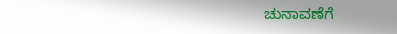ಚುನಾವಣೆಗೆ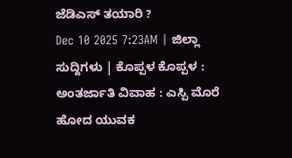ಜೆಡಿಎಸ್ ತಯಾರಿ ?
Dec 10 2025 7:23AM | ಜಿಲ್ಲಾ ಸುದ್ದಿಗಳು | ಕೊಪ್ಪಳ ಕೊಪ್ಪಳ : ಅಂತರ್ಜಾತಿ ವಿವಾಹ : ಎಸ್ಪಿ ಮೊರೆ ಹೋದ ಯುವಕ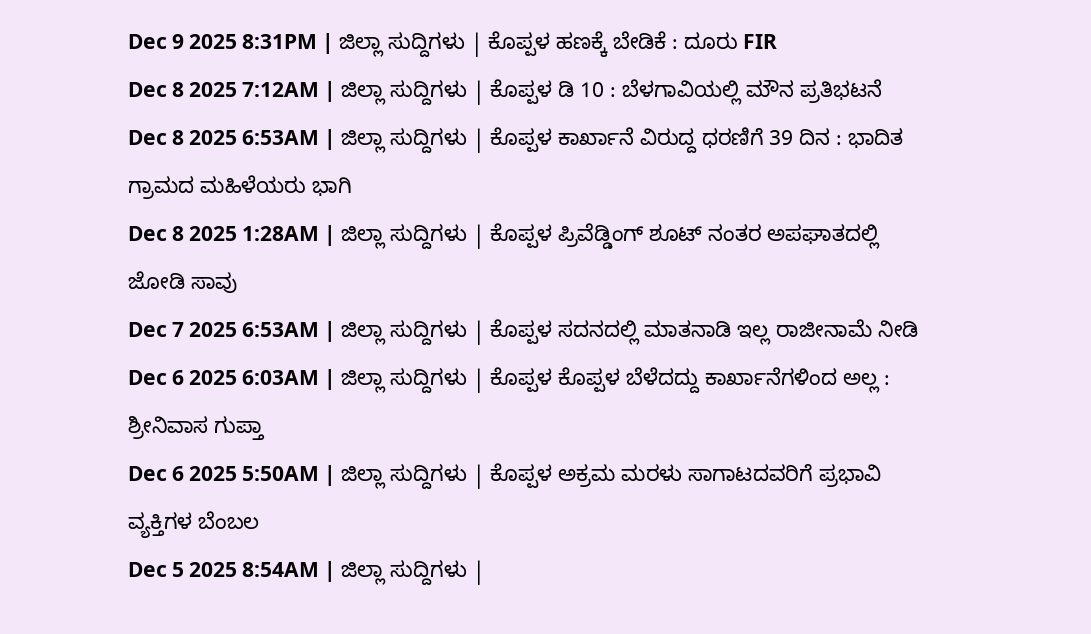Dec 9 2025 8:31PM | ಜಿಲ್ಲಾ ಸುದ್ದಿಗಳು | ಕೊಪ್ಪಳ ಹಣಕ್ಕೆ ಬೇಡಿಕೆ : ದೂರು FIR
Dec 8 2025 7:12AM | ಜಿಲ್ಲಾ ಸುದ್ದಿಗಳು | ಕೊಪ್ಪಳ ಡಿ 10 : ಬೆಳಗಾವಿಯಲ್ಲಿ ಮೌನ ಪ್ರತಿಭಟನೆ
Dec 8 2025 6:53AM | ಜಿಲ್ಲಾ ಸುದ್ದಿಗಳು | ಕೊಪ್ಪಳ ಕಾರ್ಖಾನೆ ವಿರುದ್ದ ಧರಣಿಗೆ 39 ದಿನ : ಭಾದಿತ ಗ್ರಾಮದ ಮಹಿಳೆಯರು ಭಾಗಿ
Dec 8 2025 1:28AM | ಜಿಲ್ಲಾ ಸುದ್ದಿಗಳು | ಕೊಪ್ಪಳ ಪ್ರಿವೆಡ್ಡಿಂಗ್ ಶೂಟ್ ನಂತರ ಅಪಘಾತದಲ್ಲಿ ಜೋಡಿ ಸಾವು
Dec 7 2025 6:53AM | ಜಿಲ್ಲಾ ಸುದ್ದಿಗಳು | ಕೊಪ್ಪಳ ಸದನದಲ್ಲಿ ಮಾತನಾಡಿ ಇಲ್ಲ ರಾಜೀನಾಮೆ ನೀಡಿ
Dec 6 2025 6:03AM | ಜಿಲ್ಲಾ ಸುದ್ದಿಗಳು | ಕೊಪ್ಪಳ ಕೊಪ್ಪಳ ಬೆಳೆದದ್ದು ಕಾರ್ಖಾನೆಗಳಿಂದ ಅಲ್ಲ : ಶ್ರೀನಿವಾಸ ಗುಪ್ತಾ
Dec 6 2025 5:50AM | ಜಿಲ್ಲಾ ಸುದ್ದಿಗಳು | ಕೊಪ್ಪಳ ಅಕ್ರಮ ಮರಳು ಸಾಗಾಟದವರಿಗೆ ಪ್ರಭಾವಿ ವ್ಯಕ್ತಿಗಳ ಬೆಂಬಲ
Dec 5 2025 8:54AM | ಜಿಲ್ಲಾ ಸುದ್ದಿಗಳು |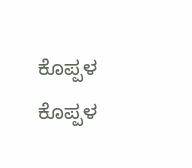ಕೊಪ್ಪಳ ಕೊಪ್ಪಳ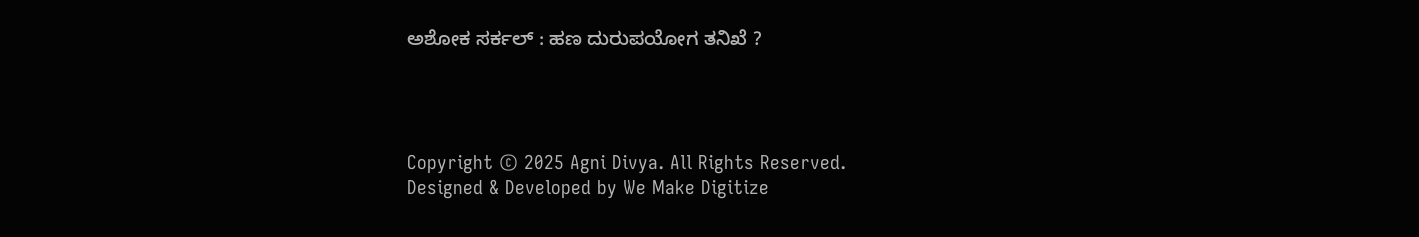ಅಶೋಕ ಸರ್ಕಲ್ : ಹಣ ದುರುಪಯೋಗ ತನಿಖೆ ?




Copyright © 2025 Agni Divya. All Rights Reserved.
Designed & Developed by We Make Digitize